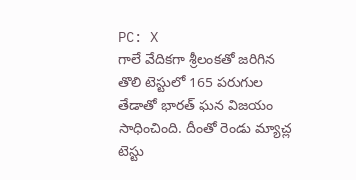PC: X
గాలే వేదికగా శ్రీలంకతో జరిగిన తొలి టెస్టులో 165 పరుగుల తేడాతో భారత్ ఘన విజయం సాధించింది. దీంతో రెండు మ్యాచ్ల టెస్టు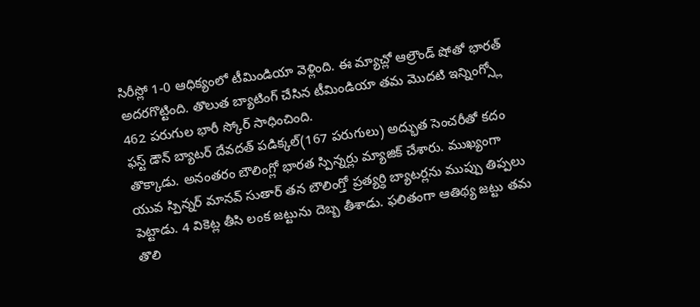సిరీస్లో 1-0 ఆధిక్యంలో టీమిండియా వెళ్లింది. ఈ మ్యాచ్లో ఆల్రౌండ్ షోతో భారత్ అదరగొట్టింది. తొలుత బ్యాటింగ్ చేసిన టీమిండియా తమ మొదటి ఇన్నింగ్స్లో 462 పరుగుల భారీ స్కోర్ సాధించింది.
ఫస్ట్ డౌన్ బ్యాటర్ దేవదత్ పడిక్కల్(167 పరుగులు) అద్భుత సెంచరీతో కదం తొక్కాడు. అనంతరం బౌలింగ్లో భారత స్పిన్నర్లు మ్యాజిక్ చేశారు. ముఖ్యంగా యువ స్పిన్నర్ మానవ్ సుతార్ తన బౌలింగ్తో ప్రత్యర్ధి బ్యాటర్లను ముప్పు తిప్పలు పెట్టాడు. 4 వికెట్ల తీసి లంక జట్టును దెబ్బ తీశాడు. ఫలితంగా ఆతిథ్య జట్టు తమ తొలి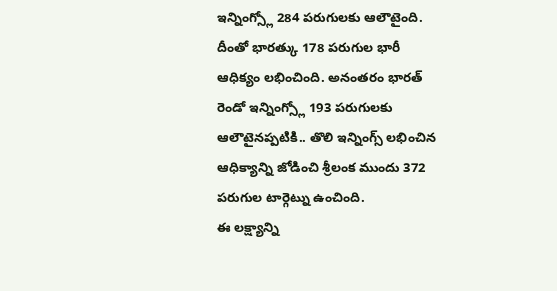ఇన్నింగ్స్లో 284 పరుగులకు ఆలౌటైంది.
దీంతో భారత్కు 178 పరుగుల భారీ ఆధిక్యం లభించింది. అనంతరం భారత్ రెండో ఇన్నింగ్స్లో 193 పరుగులకు ఆలౌటైనప్పటికి.. తొలి ఇన్నింగ్స్ లభించిన ఆధిక్యాన్ని జోడించి శ్రీలంక ముందు 372 పరుగుల టార్గెట్ను ఉంచింది.
ఈ లక్ష్యాన్ని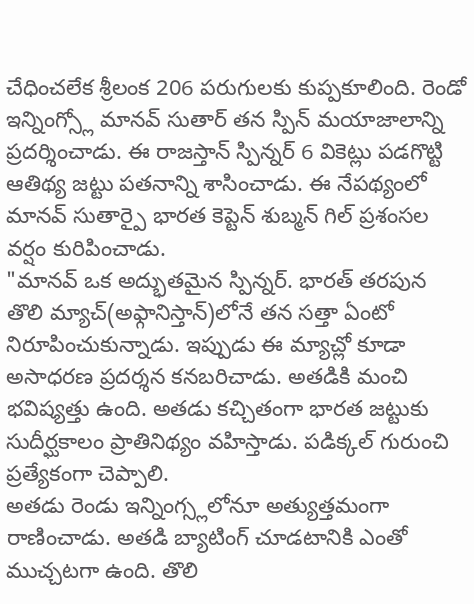చేధించలేక శ్రీలంక 206 పరుగులకు కుప్పకూలింది. రెండో ఇన్నింగ్స్లో మానవ్ సుతార్ తన స్పిన్ మయాజాలాన్ని ప్రదర్శించాడు. ఈ రాజస్తాన్ స్పిన్నర్ 6 వికెట్లు పడగొట్టి ఆతిథ్య జట్టు పతనాన్ని శాసించాడు. ఈ నేపథ్యంలో మానవ్ సుతార్పై భారత కెప్టెన్ శుబ్మన్ గిల్ ప్రశంసల వర్షం కురిపించాడు.
"మానవ్ ఒక అద్భుతమైన స్పిన్నర్. భారత్ తరపున తొలి మ్యాచ్(అఫ్గానిస్తాన్)లోనే తన సత్తా ఏంటో నిరూపించుకున్నాడు. ఇప్పుడు ఈ మ్యాచ్లో కూడా అసాధరణ ప్రదర్శన కనబరిచాడు. అతడికి మంచి భవిష్యత్తు ఉంది. అతడు కచ్చితంగా భారత జట్టుకు సుదీర్ఘకాలం ప్రాతినిథ్యం వహిస్తాడు. పడిక్కల్ గురుంచి ప్రత్యేకంగా చెప్పాలి.
అతడు రెండు ఇన్నింగ్స్లలోనూ అత్యుత్తమంగా రాణించాడు. అతడి బ్యాటింగ్ చూడటానికి ఎంతో ముచ్చటగా ఉంది. తొలి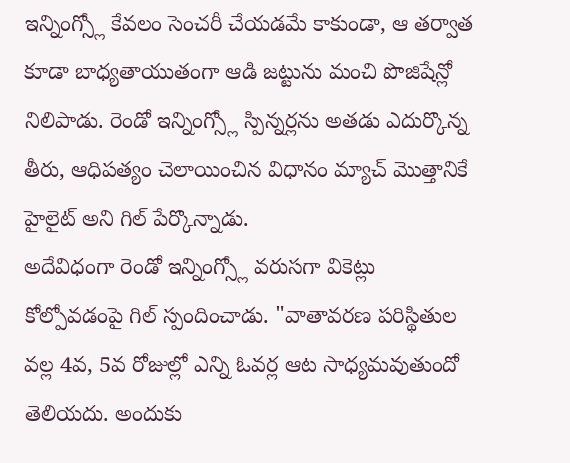ఇన్నింగ్స్లో కేవలం సెంచరీ చేయడమే కాకుండా, ఆ తర్వాత కూడా బాధ్యతాయుతంగా ఆడి జట్టును మంచి పొజిషేన్లో నిలిపాడు. రెండో ఇన్నింగ్స్లో స్పిన్నర్లను అతడు ఎదుర్కొన్న తీరు, ఆధిపత్యం చెలాయించిన విధానం మ్యాచ్ మొత్తానికే హైలైట్ అని గిల్ పేర్కొన్నాడు.
అదేవిధంగా రెండో ఇన్నింగ్స్లో వరుసగా వికెట్లు కోల్పోవడంపై గిల్ స్పందించాడు. "వాతావరణ పరిస్థితుల వల్ల 4వ, 5వ రోజుల్లో ఎన్ని ఓవర్ల ఆట సాధ్యమవుతుందో తెలియదు. అందుకు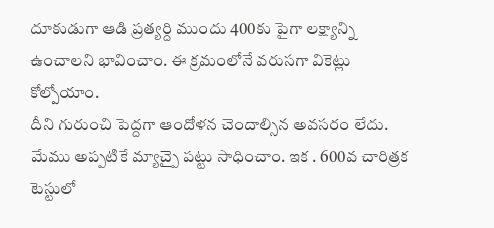దూకుడుగా ఆడి ప్రత్యర్ది ముందు 400కు పైగా లక్ష్యాన్ని ఉంచాలని భావించాం. ఈ క్రమంలోనే వరుసగా వికెట్లు కోల్పోయాం.
దీని గురుంచి పెద్దగా ఆందోళన చెందాల్సిన అవసరం లేదు. మేము అప్పటికే మ్యాచ్పై పట్టు సాధించాం. ఇక . 600వ చారిత్రక టెస్టులో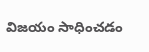విజయం సాధించడం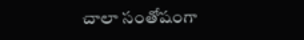చాలా సంతోషంగా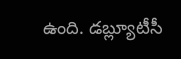ఉంది. డబ్ల్యూటీసీ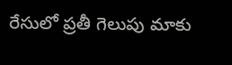రేసులో ప్రతీ గెలుపు మాకు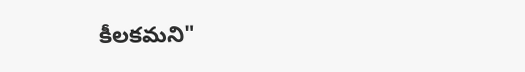కీలకమని"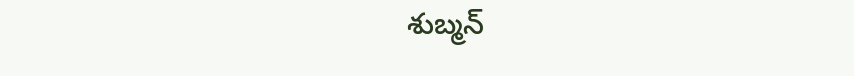శుబ్మన్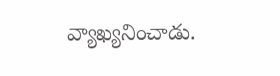వ్యాఖ్యనించాడు.